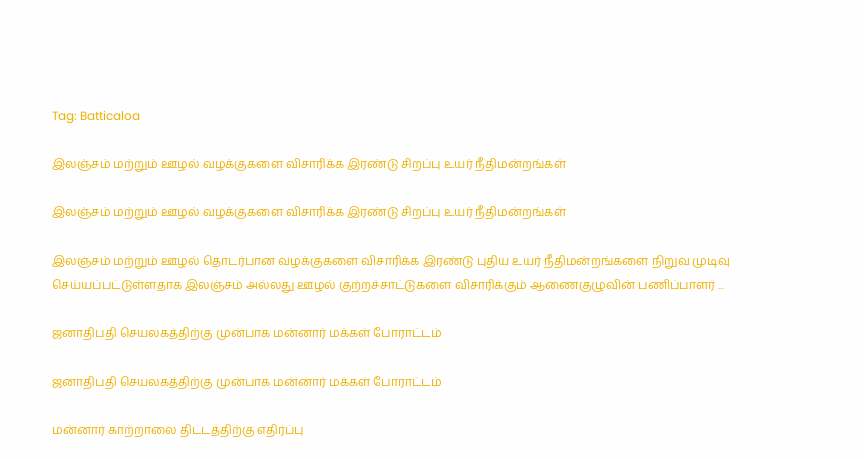Tag: Batticaloa

இலஞ்சம் மற்றும் ஊழல் வழக்குகளை விசாரிக்க இரண்டு சிறப்பு உயர் நீதிமன்றங்கள்

இலஞ்சம் மற்றும் ஊழல் வழக்குகளை விசாரிக்க இரண்டு சிறப்பு உயர் நீதிமன்றங்கள்

இலஞ்சம் மற்றும் ஊழல் தொடர்பான வழக்குகளை விசாரிக்க இரண்டு புதிய உயர் நீதிமன்றங்களை நிறுவ முடிவு செய்யப்பட்டுள்ளதாக இலஞ்சம் அல்லது ஊழல் குற்றச்சாட்டுகளை விசாரிக்கும் ஆணைகுழுவின் பணிப்பாளர் ...

ஜனாதிபதி செயலகத்திற்கு முன்பாக மன்னார் மக்கள் போராட்டம்

ஜனாதிபதி செயலகத்திற்கு முன்பாக மன்னார் மக்கள் போராட்டம்

மன்னார் காற்றாலை திட்டத்திற்கு எதிர்ப்பு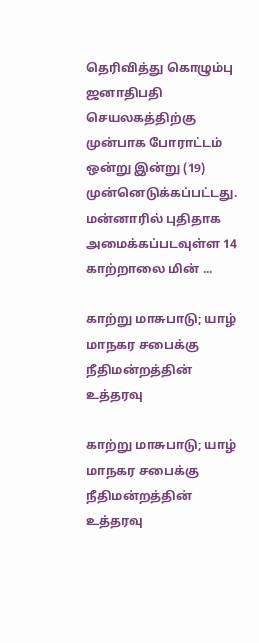தெரிவித்து கொழும்பு ஜனாதிபதி செயலகத்திற்கு முன்பாக போராட்டம் ஒன்று இன்று (19) முன்னெடுக்கப்பட்டது. மன்னாரில் புதிதாக அமைக்கப்படவுள்ள 14 காற்றாலை மின் ...

காற்று மாசுபாடு; யாழ் மாநகர சபைக்கு நீதிமன்றத்தின் உத்தரவு

காற்று மாசுபாடு; யாழ் மாநகர சபைக்கு நீதிமன்றத்தின் உத்தரவு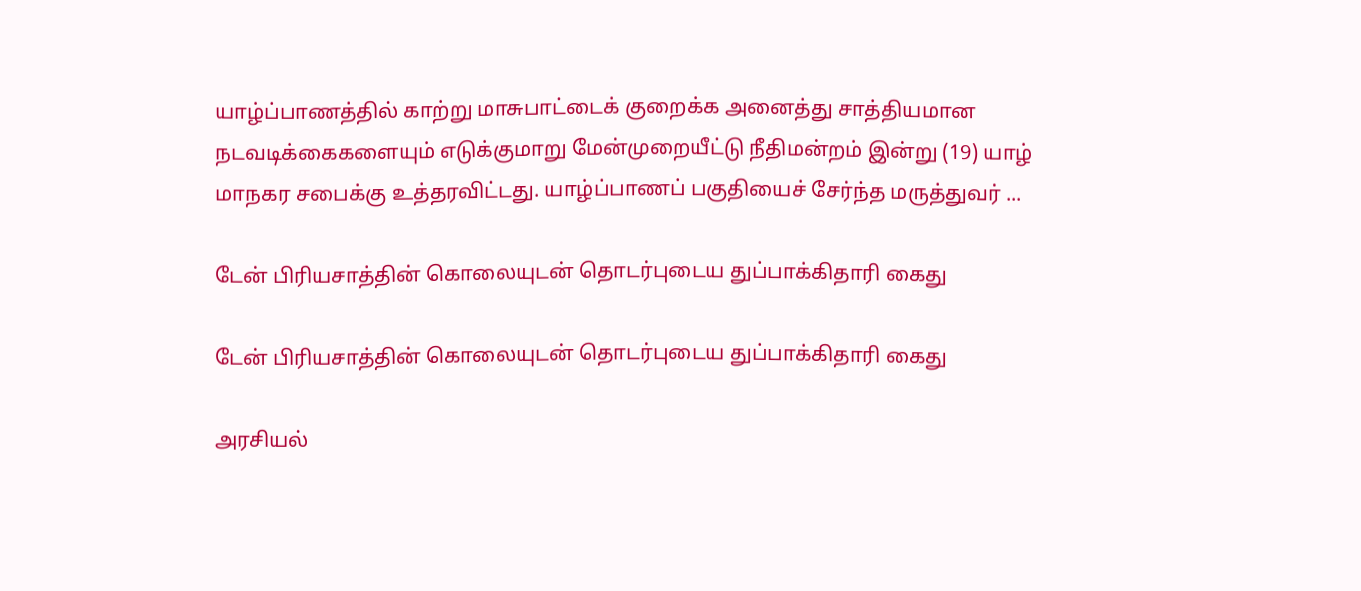யாழ்ப்பாணத்தில் காற்று மாசுபாட்டைக் குறைக்க அனைத்து சாத்தியமான நடவடிக்கைகளையும் எடுக்குமாறு மேன்முறையீட்டு நீதிமன்றம் இன்று (19) யாழ் மாநகர சபைக்கு உத்தரவிட்டது. யாழ்ப்பாணப் பகுதியைச் சேர்ந்த மருத்துவர் ...

டேன் பிரியசாத்தின் கொலையுடன் தொடர்புடைய துப்பாக்கிதாரி கைது

டேன் பிரியசாத்தின் கொலையுடன் தொடர்புடைய துப்பாக்கிதாரி கைது

அரசியல்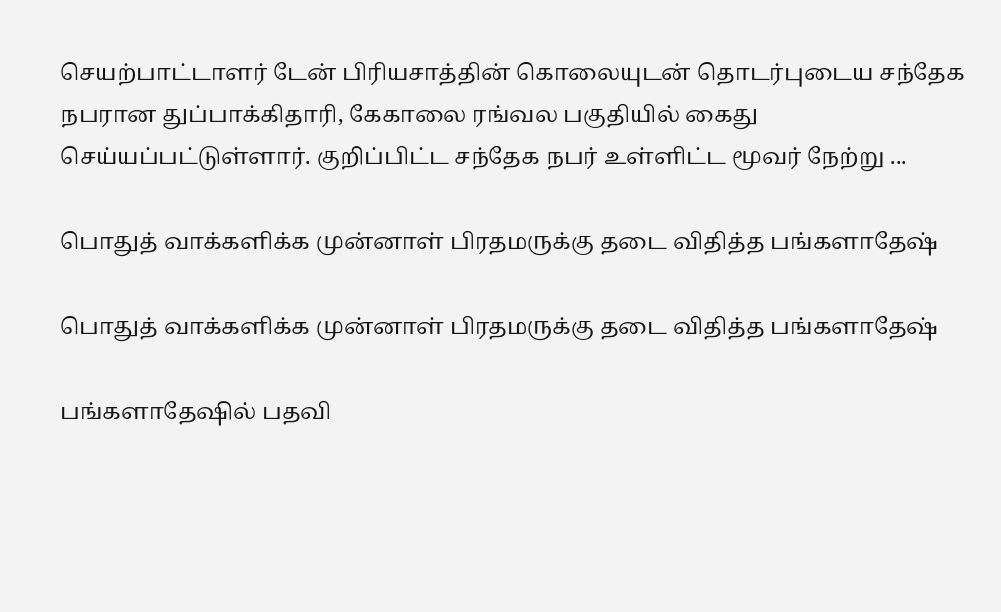செயற்பாட்டாளர் டேன் பிரியசாத்தின் கொலையுடன் தொடர்புடைய சந்தேக நபரான துப்பாக்கிதாரி, கேகாலை ரங்வல பகுதியில் கைது செய்யப்பட்டுள்ளார். குறிப்பிட்ட சந்தேக நபர் உள்ளிட்ட மூவர் நேற்று ...

பொதுத் வாக்களிக்க முன்னாள் பிரதமருக்கு தடை விதித்த பங்களாதேஷ்

பொதுத் வாக்களிக்க முன்னாள் பிரதமருக்கு தடை விதித்த பங்களாதேஷ்

பங்களாதேஷில் பதவி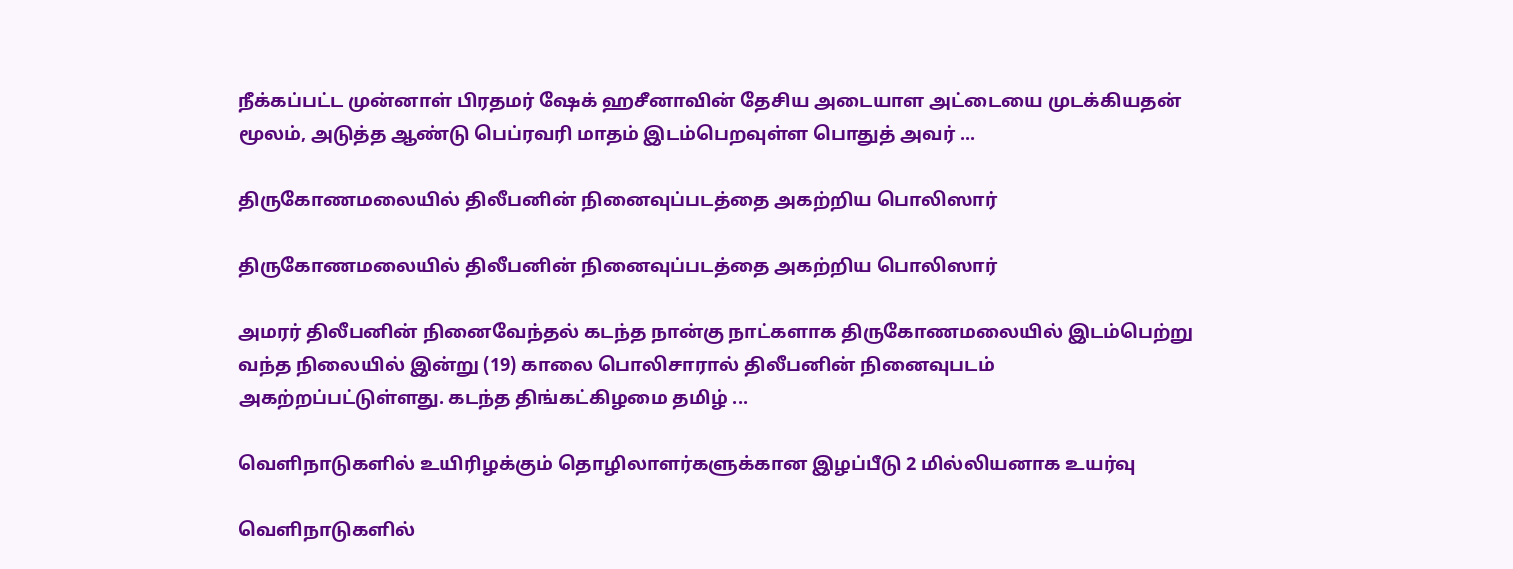நீக்கப்பட்ட முன்னாள் பிரதமர் ஷேக் ஹசீனாவின் தேசிய அடையாள அட்டையை முடக்கியதன் மூலம், அடுத்த ஆண்டு பெப்ரவரி மாதம் இடம்பெறவுள்ள பொதுத் அவர் ...

திருகோணமலையில் திலீபனின் நினைவுப்படத்தை அகற்றிய பொலிஸார்

திருகோணமலையில் திலீபனின் நினைவுப்படத்தை அகற்றிய பொலிஸார்

அமரர் திலீபனின் நினைவேந்தல் கடந்த நான்கு நாட்களாக திருகோணமலையில் இடம்பெற்று வந்த நிலையில் இன்று (19) காலை பொலிசாரால் திலீபனின் நினைவுபடம் அகற்றப்பட்டுள்ளது. கடந்த திங்கட்கிழமை தமிழ் ...

வெளிநாடுகளில் உயிரிழக்கும் தொழிலாளர்களுக்கான இழப்பீடு 2 மில்லியனாக உயர்வு

வெளிநாடுகளில்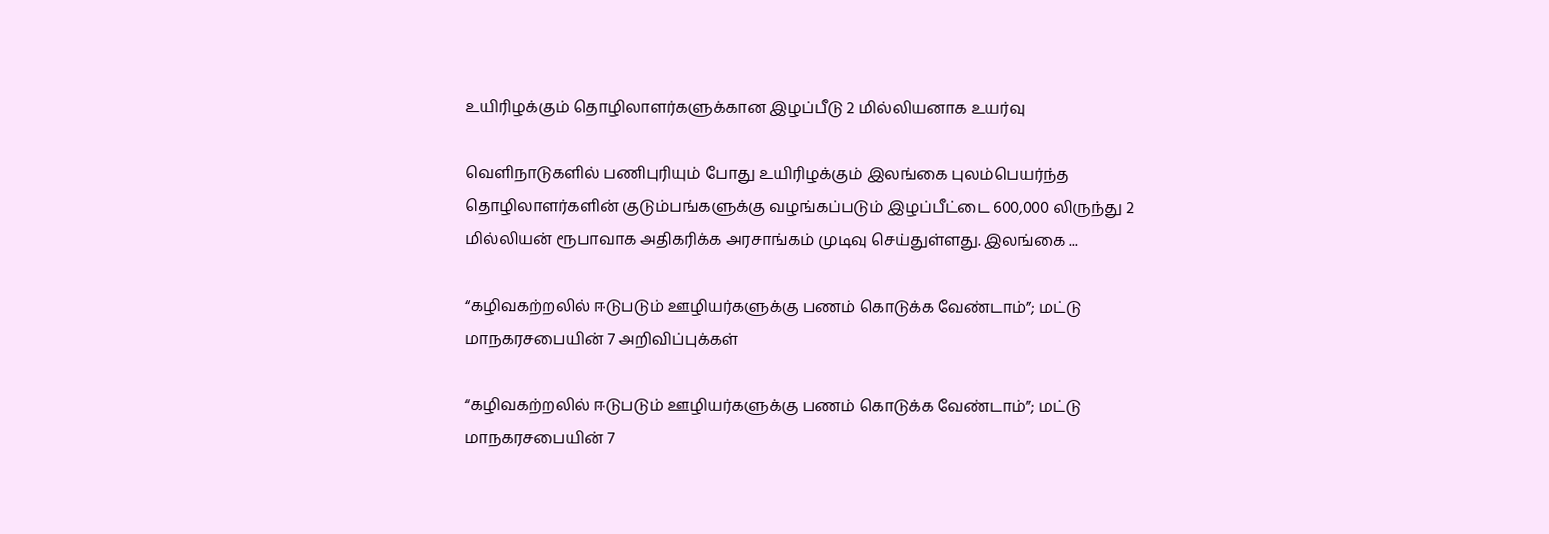உயிரிழக்கும் தொழிலாளர்களுக்கான இழப்பீடு 2 மில்லியனாக உயர்வு

வெளிநாடுகளில் பணிபுரியும் போது உயிரிழக்கும் இலங்கை புலம்பெயர்ந்த தொழிலாளர்களின் குடும்பங்களுக்கு வழங்கப்படும் இழப்பீட்டை 600,000 லிருந்து 2 மில்லியன் ரூபாவாக அதிகரிக்க அரசாங்கம் முடிவு செய்துள்ளது. இலங்கை ...

“கழிவகற்றலில் ஈடுபடும் ஊழியர்களுக்கு பணம் கொடுக்க வேண்டாம்”; மட்டு மாநகரசபையின் 7 அறிவிப்புக்கள்

“கழிவகற்றலில் ஈடுபடும் ஊழியர்களுக்கு பணம் கொடுக்க வேண்டாம்”; மட்டு மாநகரசபையின் 7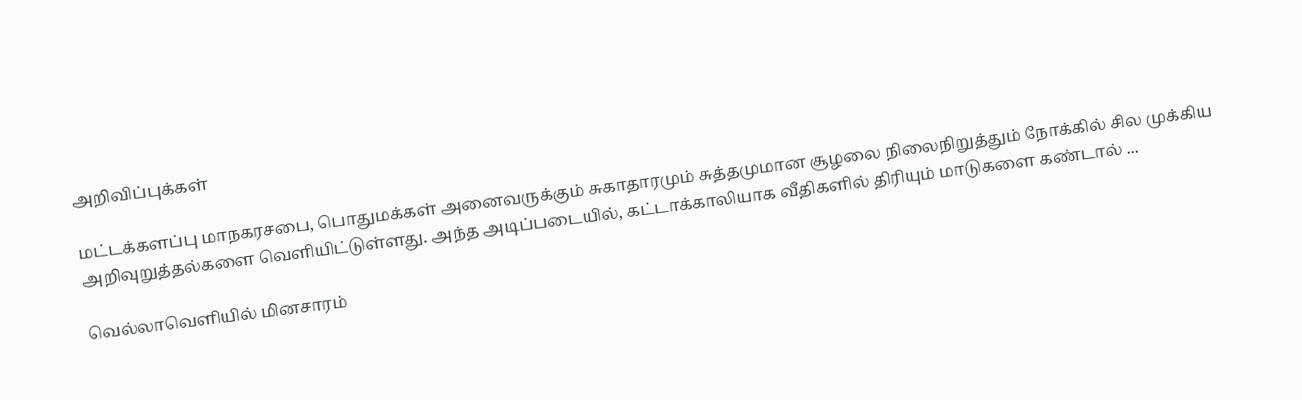அறிவிப்புக்கள்

மட்டக்களப்பு மாநகரசபை, பொதுமக்கள் அனைவருக்கும் சுகாதாரமும் சுத்தமுமான சூழலை நிலைநிறுத்தும் நோக்கில் சில முக்கிய அறிவுறுத்தல்களை வெளியிட்டுள்ளது. அந்த அடிப்படையில், கட்டாக்காலியாக வீதிகளில் திரியும் மாடுகளை கண்டால் ...

வெல்லாவெளியில் மினசாரம்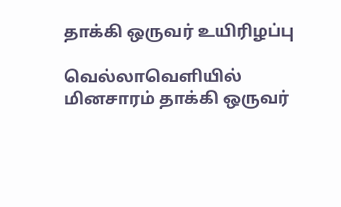தாக்கி ஒருவர் உயிரிழப்பு

வெல்லாவெளியில் மினசாரம் தாக்கி ஒருவர்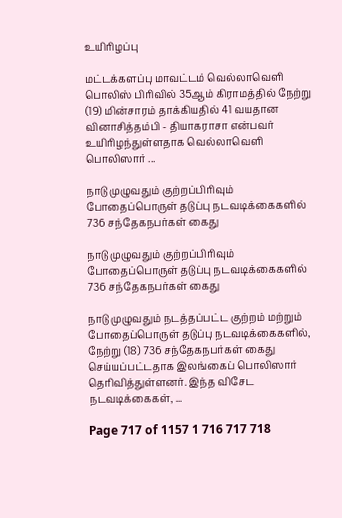உயிரிழப்பு

மட்டக்களப்பு மாவட்டம் வெல்லாவெளி பொலிஸ் பிரிவில் 35ஆம் கிராமத்தில் நேற்று (19) மின்சாரம் தாக்கியதில் 41 வயதான வினாசித்தம்பி - தியாகராசா என்பவர் உயிரிழந்துள்ளதாக வெல்லாவெளி பொலிஸார் ...

நாடு முழுவதும் குற்றப்பிரிவும் போதைப்பொருள் தடுப்பு நடவடிக்கைகளில் 736 சந்தேகநபர்கள் கைது

நாடு முழுவதும் குற்றப்பிரிவும் போதைப்பொருள் தடுப்பு நடவடிக்கைகளில் 736 சந்தேகநபர்கள் கைது

நாடு முழுவதும் நடத்தப்பட்ட குற்றம் மற்றும் போதைப்பொருள் தடுப்பு நடவடிக்கைகளில், நேற்று (18) 736 சந்தேகநபர்கள் கைது செய்யப்பட்டதாக இலங்கைப் பொலிஸார் தெரிவித்துள்ளனர். இந்த விசேட நடவடிக்கைகள், ...

Page 717 of 1157 1 716 717 718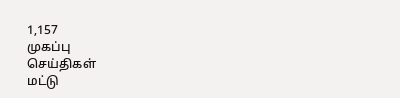1,157
முகப்பு
செய்திகள்
மட்டு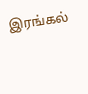இரங்கல்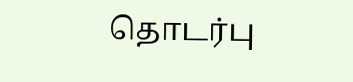தொடர்பு